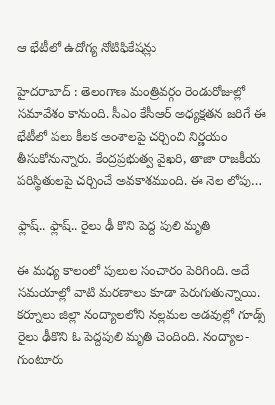ఆ భేటీలో ఉదోగ్య నోటిఫికేషన్లు

హైదరాబాద్ : తెలంగాణ మంత్రివర్గం రెండురోజుల్లో సమావేశం కానుంది. సీఎం కేసీఆర్ అధ్యక్షతన జరిగే ఈ భేటీలో పలు కీలక అంశాలపై చర్చించి నిర్ణయం తీసుకోనున్నారు. కేంద్రప్రభుత్వ వైఖరి, తాజా రాజకీయ పరిస్థితులపై చర్చించే అవకాశముంది. ఈ నెల లోపు…

ఫ్లాష్.. ఫ్లాష్.. రైలు ఢీ కొని పెద్ద పులి మృతి

ఈ మధ్య కాలంలో పులుల సంచారం పెరిగింది. అదే సమయాల్లో వాటి మరణాలు కూడా పెరుగుతున్నాయి. కర్నూలు జిల్లా నంద్యాలలోని నల్లమల అడవుల్లో గూడ్స్ రైలు ఢీకొని ఓ పెద్దపులి మృతి చెందింది. నంద్యాల-గుంటూరు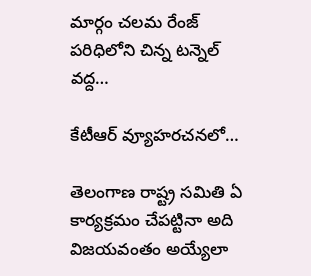మార్గం చలమ రేంజ్ పరిధిలోని చిన్న టన్నెల్ వద్ద…

కేటీఆర్ వ్యూహ‌ర‌చ‌న‌లో…

తెలంగాణ రాష్ట్ర స‌మితి ఏ కార్య‌క్ర‌మం చేప‌ట్టినా అది విజ‌య‌వంతం అయ్యేలా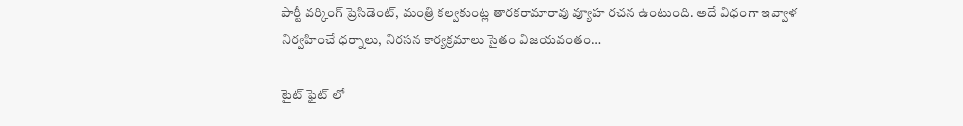పార్టీ వ‌ర్కింగ్ ప్రెసిడెంట్, మంత్రి క‌ల్వ‌కుంట్ల తార‌క‌రామారావు వ్యూహ ర‌చ‌న ఉంటుంది. అదే విధంగా ఇవ్వాళ నిర్వ‌హించే ధ‌ర్నాలు, నిర‌స‌న కార్య‌క్ర‌మాలు సైతం విజ‌య‌వంతం…

టైట్ ఫైట్ లో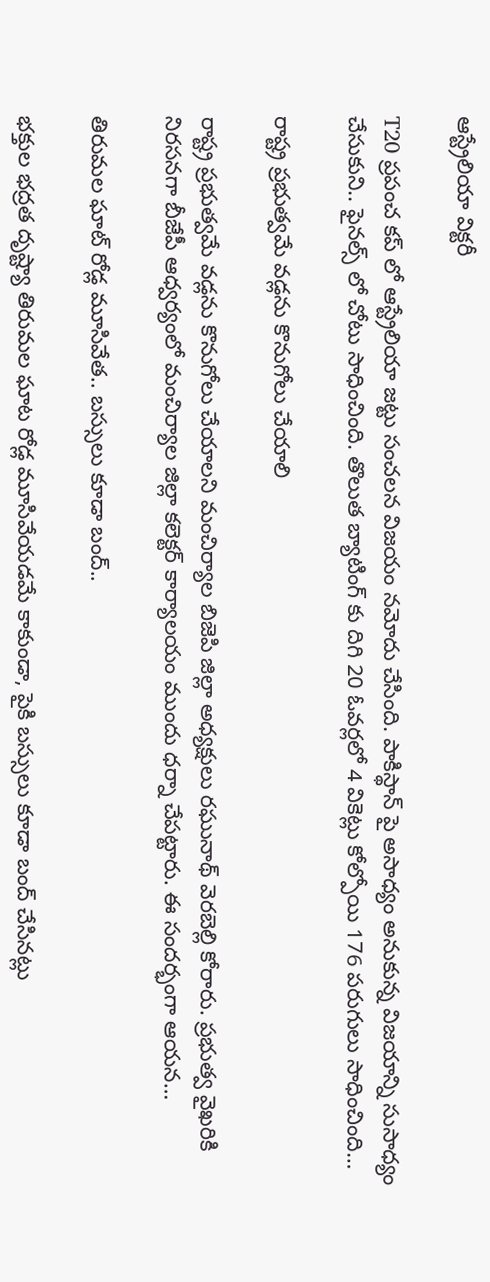ఆస్ట్రేలియా విక్టరీ

T20 ప్రపంచ కప్ లో ఆస్ట్రేలియా జట్టు సంచలన విజయం నమోదు చేసింది. పాకిస్థాన్ పై అసాధ్యం అనుకున్న విజయాన్ని సుసాధ్యం చేసుకుని.. ఫైనల్స్ లో చోటు సాధించింది. తొలుత బ్యాటింగ్ కు దిగి 20 ఓవర్లలో 4 వికెట్లు కోల్పోయి 176 పరుగులు సాధించింది…

రాష్ట్ర ప్రభుత్వమే వడ్లను కొనుగోలు చేయాలి

రాష్ట్ర ప్రభుత్వమే వడ్లను కొనుగోలు చేయాలని మంచిర్యాల బిజెపి జిల్లా అధ్యక్షులు రఘునాథ్ వెరబెల్లి కోరారు. ప్ర‌భుత్వ వైఖ‌రికి నిర‌స‌న‌గా బీజేపీ ఆధ్వ‌ర్యంలో మంచిర్యాల జిల్లా కలెక్టర్ కార్యాలయం ముందు ధర్నా చేపట్టారు. ఈ సందర్భంగా ఆయ‌న‌…

తిరుమల ఘాట్‌ రోడ్ల మూసివేత.. బస్సులు కూడా బంద్‌..

భ‌క్తుల భ‌ద్ర‌త దృష్ట్యా తిరుమల ఘాట రోడ్ల మూసివేయ‌డ‌మే కాకుండా, పైకి బస్సులు కూడా బంద్ చేసిన‌ట్లు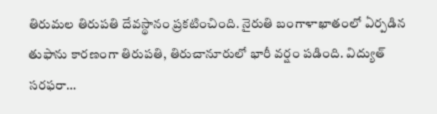తిరుమల తిరుపతి దేవస్థానం ప్రకటించింది. నైరుతి బంగాళాఖాతంలో ఏర్పడిన తుఫాను కారణంగా తిరుపతి, తిరుచానూరులో భారీ వర్షం పడింది. విద్యుత్‌ సరఫరా…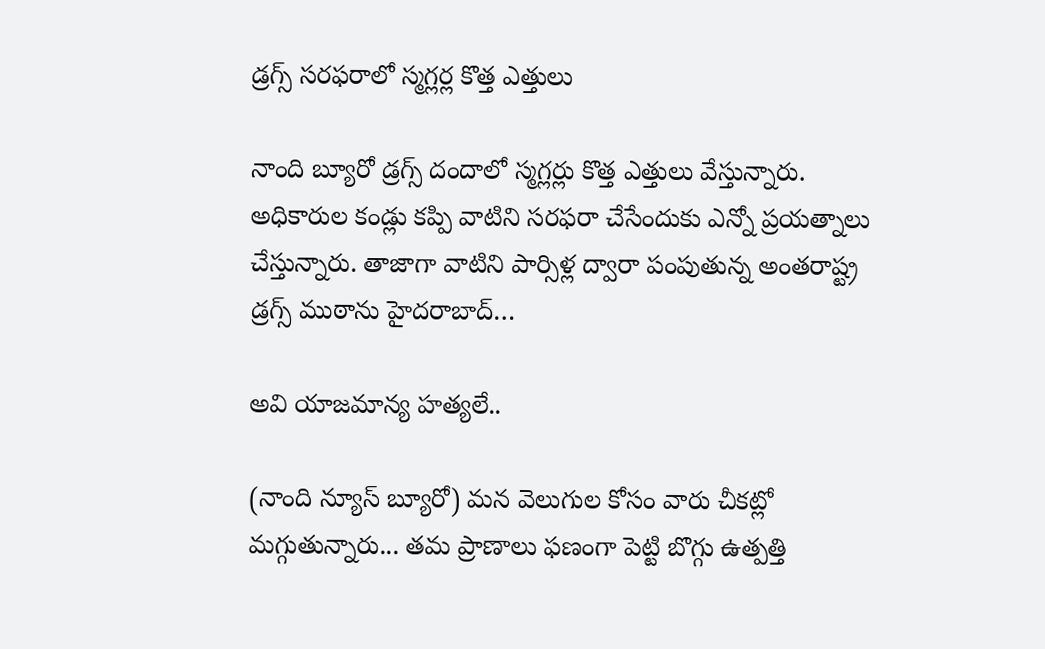డ్ర‌గ్స్ స‌ర‌ఫ‌రాలో స్మ‌గ్ల‌ర్ల కొత్త ఎత్తులు

నాంది బ్యూరో డ్ర‌గ్స్ దందాలో స్మ‌గ్ల‌ర్లు కొత్త ఎత్తులు వేస్తున్నారు. అధికారుల కండ్లు క‌ప్పి వాటిని స‌ర‌ఫ‌రా చేసేందుకు ఎన్నో ప్ర‌య‌త్నాలు చేస్తున్నారు. తాజాగా వాటిని పార్సిళ్ల ద్వారా పంపుతున్న అంత‌రాష్ట్ర డ్ర‌గ్స్ ముఠాను హైద‌రాబాద్…

అవి యాజ‌మాన్య హ‌త్య‌లే..

(నాంది న్యూస్ బ్యూరో) మ‌న వెలుగుల కోసం వారు చీక‌ట్లో మ‌గ్గుతున్నారు... త‌మ ప్రాణాలు ఫ‌ణంగా పెట్టి బొగ్గు ఉత్ప‌త్తి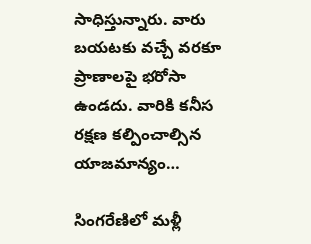సాధిస్తున్నారు. వారు బ‌య‌ట‌కు వ‌చ్చే వ‌ర‌కూ ప్రాణాల‌పై భ‌రోసా ఉండ‌దు. వారికి క‌నీస ర‌క్ష‌ణ క‌ల్పించాల్సిన యాజ‌మాన్యం…

సింగ‌రేణిలో మ‌ళ్లీ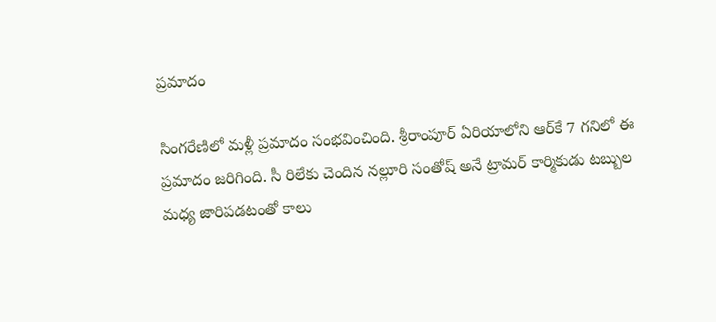ప్ర‌మాదం

సింగ‌రేణిలో మ‌ళ్లీ ప్ర‌మాదం సంభవించింది. శ్రీ‌రాంపూర్ ఏరియాలోని ఆర్‌కే 7 గ‌నిలో ఈ ప్ర‌మాదం జరిగింది. సీ రిలేకు చెందిన న‌ల్లూరి సంతోష్ అనే ట్రామ‌ర్ కార్మికుడు ట‌బ్బుల మ‌ధ్య జారిప‌డ‌టంతో కాలు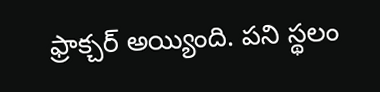ఫ్రాక్చ‌ర్ అయ్యింది. ప‌ని స్థ‌లం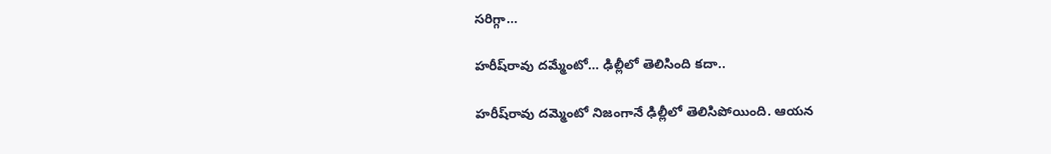స‌రిగ్గా…

హ‌రీష్‌రావు ద‌మ్మేంటో… ఢిల్లీలో తెలిసింది క‌దా..

హ‌రీష్‌రావు ద‌మ్మెంటో నిజంగానే ఢిల్లీలో తెలిసిపోయింది. ఆయ‌న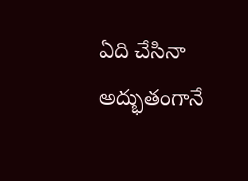ఏది చేసినా అద్భుతంగానే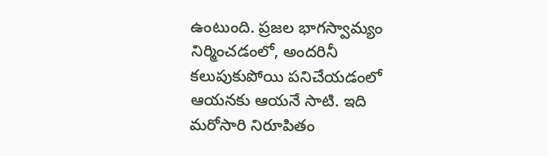ఉంటుంది. ప్ర‌జ‌ల భాగ‌స్వామ్యం నిర్మించ‌డంలో, అంద‌రినీ క‌లుపుకుపోయి ప‌నిచేయ‌డంలో ఆయ‌న‌కు ఆయ‌నే సాటి. ఇది మ‌రోసారి నిరూపితం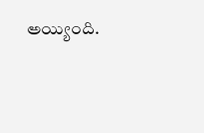అయ్యింది.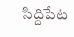సిద్దిపేట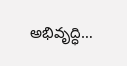అభివృద్ధి…